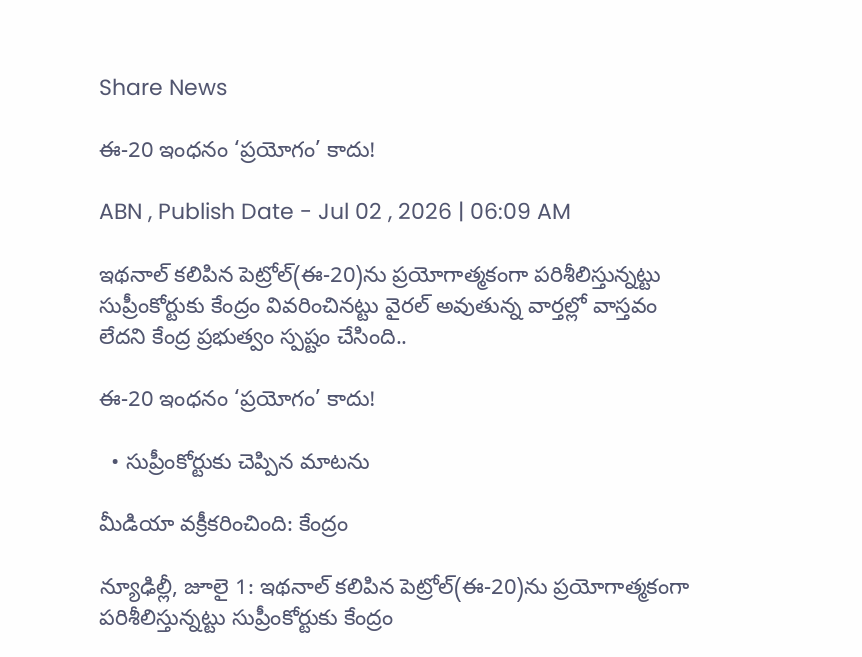Share News

ఈ-20 ఇంధనం ‘ప్రయోగం’ కాదు!

ABN , Publish Date - Jul 02 , 2026 | 06:09 AM

ఇథనాల్‌ కలిపిన పెట్రోల్‌(ఈ-20)ను ప్రయోగాత్మకంగా పరిశీలిస్తున్నట్టు సుప్రీంకోర్టుకు కేంద్రం వివరించినట్టు వైరల్‌ అవుతున్న వార్తల్లో వాస్తవం లేదని కేంద్ర ప్రభుత్వం స్పష్టం చేసింది..

ఈ-20 ఇంధనం ‘ప్రయోగం’ కాదు!

  • సుప్రీంకోర్టుకు చెప్పిన మాటను

మీడియా వక్రీకరించింది: కేంద్రం

న్యూఢిల్లీ, జూలై 1: ఇథనాల్‌ కలిపిన పెట్రోల్‌(ఈ-20)ను ప్రయోగాత్మకంగా పరిశీలిస్తున్నట్టు సుప్రీంకోర్టుకు కేంద్రం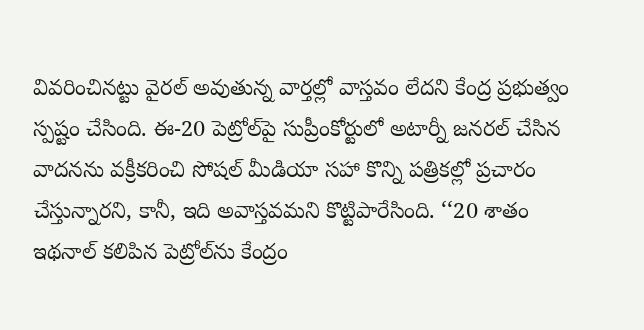వివరించినట్టు వైరల్‌ అవుతున్న వార్తల్లో వాస్తవం లేదని కేంద్ర ప్రభుత్వం స్పష్టం చేసింది. ఈ-20 పెట్రోల్‌పై సుప్రీంకోర్టులో అటార్నీ జనరల్‌ చేసిన వాదనను వక్రీకరించి సోషల్‌ మీడియా సహా కొన్ని పత్రికల్లో ప్రచారం చేస్తున్నారని, కానీ, ఇది అవాస్తవమని కొట్టిపారేసింది. ‘‘20 శాతం ఇథనాల్‌ కలిపిన పెట్రోల్‌ను కేంద్రం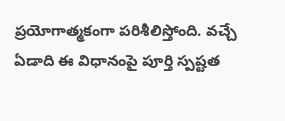ప్రయోగాత్మకంగా పరిశీలిస్తోంది. వచ్చే ఏడాది ఈ విధానంపై పూర్తి స్పష్టత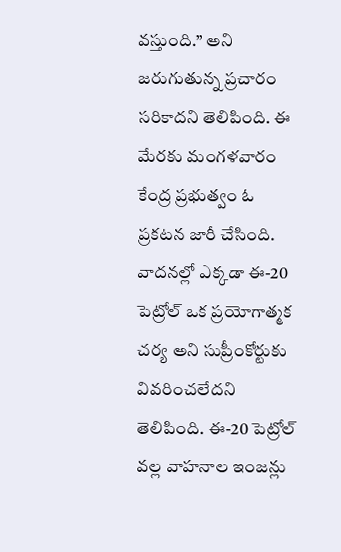వస్తుంది.’’ అని జరుగుతున్న ప్రచారం సరికాదని తెలిపింది. ఈ మేరకు మంగళవారం కేంద్ర ప్రభుత్వం ఓ ప్రకటన జారీ చేసింది. వాదనల్లో ఎక్కడా ఈ-20 పెట్రోల్‌ ఒక ప్రయోగాత్మక చర్య అని సుప్రీంకోర్టుకు వివరించలేదని తెలిపింది. ఈ-20 పెట్రోల్‌ వల్ల వాహనాల ఇంజన్లు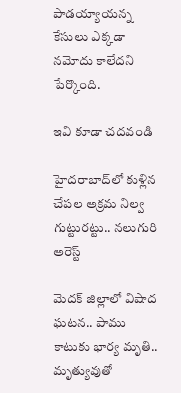పాడయ్యాయన్న కేసులు ఎక్కడా నమోదు కాలేదని పేర్కొంది.

ఇవి కూడా చదవండి

హైదరాబాద్‌లో కుళ్లిన చేపల అక్రమ నిల్వ గుట్టురట్టు.. నలుగురి అరెస్ట్

మెదక్ జిల్లాలో విషాద ఘటన.. పాము కాటుకు భార్య మృతి.. మృత్యువుతో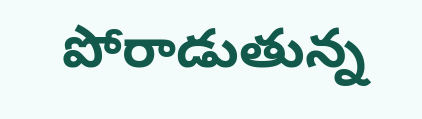పోరాడుతున్న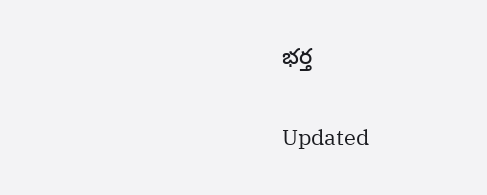భర్త

Updated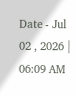Date - Jul 02 , 2026 | 06:09 AM